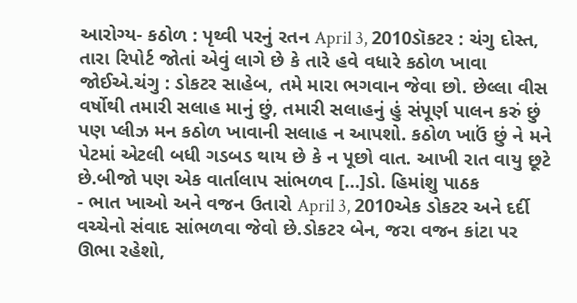આરોગ્ય- કઠોળ : પૃથ્વી પરનું રતન April 3, 2010ડૉકટર : ચંગુ દોસ્ત, તારા રિપોર્ટ જોતાં એવું લાગે છે કે તારે હવે વધારે કઠોળ ખાવા જોઈએ.ચંગુ : ડોકટર સાહેબ, તમે મારા ભગવાન જેવા છો. છેલ્લા વીસ વર્ષોથી તમારી સલાહ માનું છું, તમારી સલાહનું હું સંપૂર્ણ પાલન કરું છું પણ પ્લીઝ મન કઠોળ ખાવાની સલાહ ન આપશો. કઠોળ ખાઉં છું ને મને પેટમાં એટલી બધી ગડબડ થાય છે કે ન પૂછો વાત. આખી રાત વાયુ છૂટે છે.બીજો પણ એક વાર્તાલાપ સાંભળવ […]ડો. હિમાંશુ પાઠક
- ભાત ખાઓ અને વજન ઉતારો April 3, 2010એક ડોકટર અને દર્દી વચ્ચેનો સંવાદ સાંભળવા જેવો છે.ડોકટર બેન, જરા વજન કાંટા પર ઊભા રહેશો,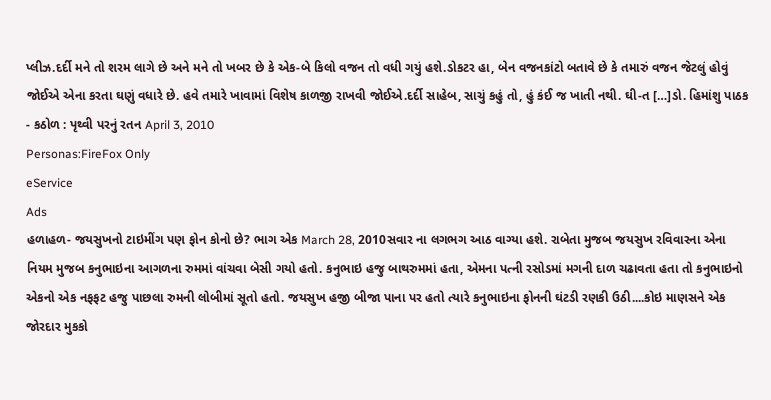પ્લીઝ.દર્દી મને તો શરમ લાગે છે અને મને તો ખબર છે કે એક-બે કિલો વજન તો વધી ગયું હશે.ડોકટર હા, બેન વજનકાંટો બતાવે છે કે તમારું વજન જેટલું હોવું જોઈએ એના કરતા ઘણું વધારે છે. હવે તમારે ખાવામાં વિશેષ કાળજી રાખવી જોઈએ.દર્દી સાહેબ, સાચું કહું તો, હું કંઈ જ ખાતી નથી. ઘી-ત […]ડો. હિમાંશુ પાઠક
- કઠોળ : પૃથ્વી પરનું રતન April 3, 2010
Personas:FireFox Only
eService
Ads
હળાહળ- જયસુખનો ટાઇમીંગ પણ ફોન કોનો છે? ભાગ એક March 28, 2010સવાર ના લગભગ આઠ વાગ્યા હશે. રાબેતા મુજબ જયસુખ રવિવારના એના નિયમ મુજબ કનુભાઇના આગળના રુમમાં વાંચવા બેસી ગયો હતો. કનુભાઇ હજુ બાથરુમમાં હતા, એમના પત્ની રસોડમાં મગની દાળ ચઢાવતા હતા તો કનુભાઇનો એકનો એક નફફટ હજુ પાછલા રુમની લોબીમાં સૂતો હતો. જયસુખ હજી બીજા પાના પર હતો ત્યારે કનુભાઇના ફોનની ઘંટડી રણકી ઉઠી....કોઇ માણસને એક જોરદાર મુકકો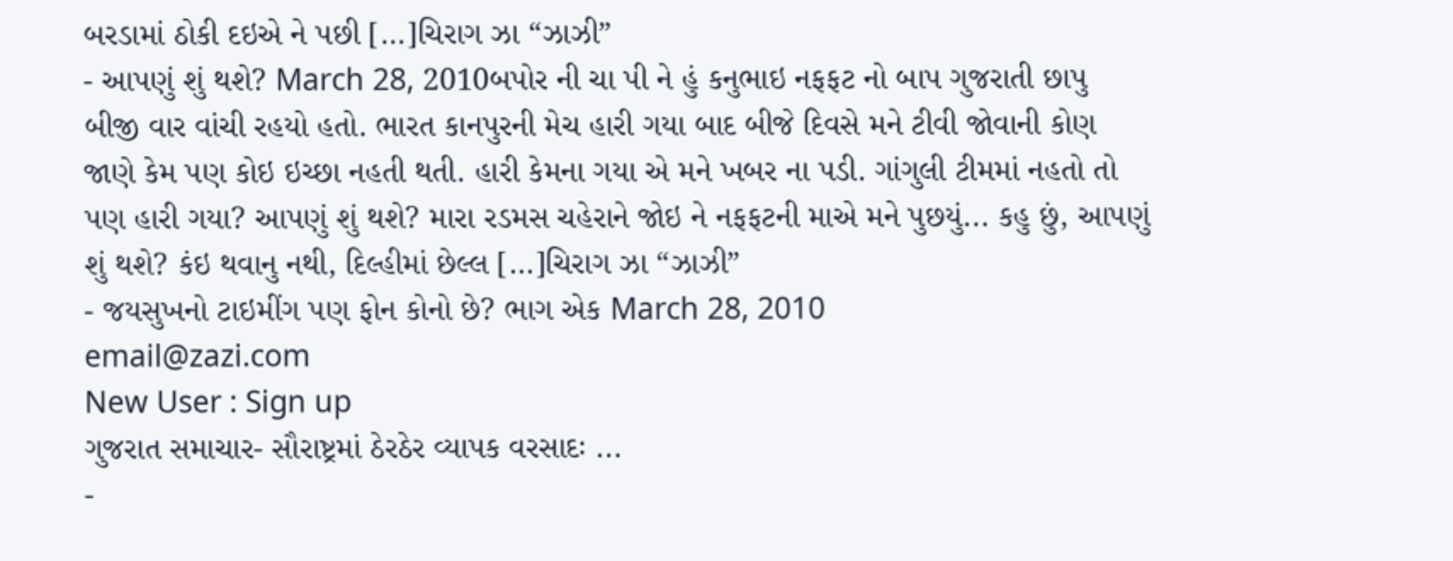બરડામાં ઠોકી દઇએ ને પછી […]ચિરાગ ઝા “ઝાઝી”
- આપણું શું થશે? March 28, 2010બપોર ની ચા પી ને હું કનુભાઇ નફફટ નો બાપ ગુજરાતી છાપુ બીજી વાર વાંચી રહયો હતો. ભારત કાનપુરની મેચ હારી ગયા બાદ બીજે દિવસે મને ટીવી જોવાની કોણ જાણે કેમ પણ કોઇ ઇચ્છા નહતી થતી. હારી કેમના ગયા એ મને ખબર ના પડી. ગાંગુલી ટીમમાં નહતો તો પણ હારી ગયા? આપણું શું થશે? મારા રડમસ ચહેરાને જોઇ ને નફફટની માએ મને પુછયું... કહુ છું, આપણું શું થશે? કંઇ થવાનુ નથી, દિલ્હીમાં છેલ્લ […]ચિરાગ ઝા “ઝાઝી”
- જયસુખનો ટાઇમીંગ પણ ફોન કોનો છે? ભાગ એક March 28, 2010
email@zazi.com
New User : Sign up
ગુજરાત સમાચાર- સૌરાષ્ટ્રમાં ઠેરઠેર વ્યાપક વરસાદઃ ...
-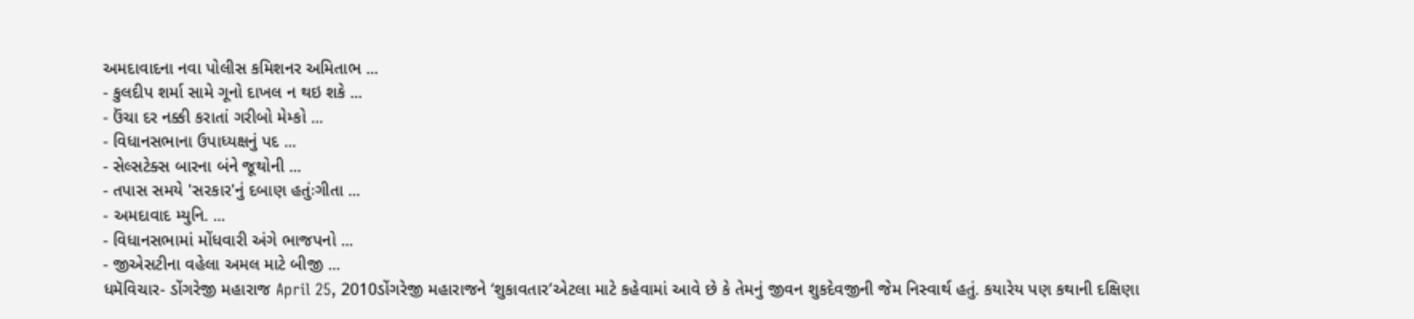અમદાવાદના નવા પોલીસ કમિશનર અમિતાભ ...
- કુલદીપ શર્મા સામે ગૂનો દાખલ ન થઇ શકે ...
- ઉંચા દર નક્કી કરાતાં ગરીબો મેમ્કો ...
- વિધાનસભાના ઉપાધ્યક્ષનું પદ ...
- સેલ્સટેક્સ બારના બંને જૂથોની ...
- તપાસ સમયે 'સરકાર'નું દબાણ હતુંઃગીતા ...
- અમદાવાદ મ્યુનિ. ...
- વિધાનસભામાં મોંધવારી અંગે ભાજપનો ...
- જીએસટીના વહેલા અમલ માટે બીજી ...
ધમૅવિચાર- ડોંગરેજી મહારાજ April 25, 2010ડોંગરેજી મહારાજને ‘શુકાવતાર’એટલા માટે કહેવામાં આવે છે કે તેમનું જીવન શુકદેવજીની જેમ નિસ્વાર્થ હતું. કયારેય પણ કથાની દક્ષિણા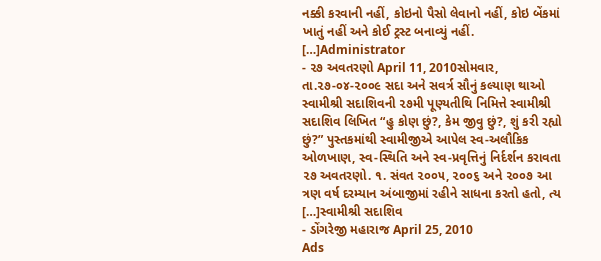નક્કી કરવાની નહીં, કોઇનો પૈસો લેવાનો નહીં, કોઇ બેંકમાં ખાતું નહીં અને કોઈ ટ્રસ્ટ બનાવ્યું નહીં. […]Administrator
- ૨૭ અવતરણો April 11, 2010સોમવાર, તા.૨૭-૦૪-૨૦૦૯ સદા અને સવર્ત્ર સૌનું કલ્યાણ થાઓ સ્વામીશ્રી સદાશિવની ૨૭મી પૂણ્યતીથિ નિમિત્તે સ્વામીશ્રી સદાશિવ લિખિત “હુ કોણ છું?, કેમ જીવુ છું?, શું કરી રહ્યો છું?” પુસ્તકમાંથી સ્વામીજીએ આપેલ સ્વ-અલૌકિક ઓળખાણ, સ્વ-સ્થિતિ અને સ્વ-પ્રવૃત્તિનું નિર્દર્શન કરાવતા ૨૭ અવતરણો. ૧. સંવત ૨૦૦૫, ૨૦૦૬ અને ૨૦૦૭ આ ત્રણ વર્ષ દરમ્યાન અંબાજીમાં રહીને સાધના કરતો હતો, ત્ય […]સ્વામીશ્રી સદાશિવ
- ડોંગરેજી મહારાજ April 25, 2010
Ads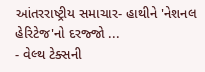આંતરરાષ્ટ્રીય સમાચાર- હાથીને 'નેશનલ હેરિટેજ'નો દરજ્જો ...
- વેલ્થ ટેક્સની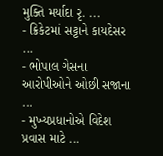મુક્તિ મર્યાદા રૃ. ...
- ક્રિકેટમાં સટ્ટાને કાયદેસર ...
- ભોપાલ ગેસના આરોપીઓને ઓછી સજાના ...
- મુખ્યપ્રધાનોએ વિદેશ પ્રવાસ માટે ...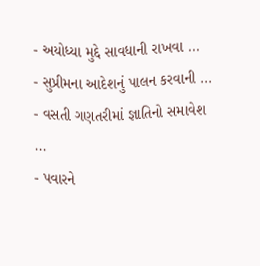- અયોધ્યા મુદ્દે સાવધાની રાખવા ...
- સુપ્રીમના આદેશનું પાલન કરવાની ...
- વસતી ગણતરીમાં જ્ઞાતિનો સમાવેશ ...
- પવારને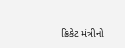ક્રિકેટ મંત્રીનો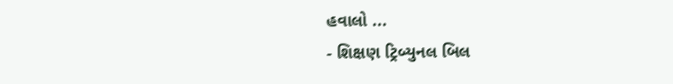હવાલો ...
- શિક્ષણ ટ્રિબ્યુનલ બિલ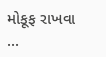મોકૂફ રાખવા ...